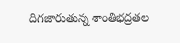దిగజారుతున్న శాంతిభద్రతల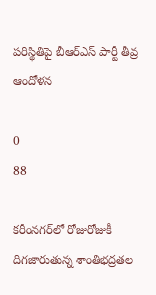పరిస్థితిపై బీఆర్ఎస్ పార్టీ తీవ్ర ఆందోళన

0
88

కరీంనగర్‌లో రోజురోజుకీ దిగజారుతున్న శాంతిభద్రతల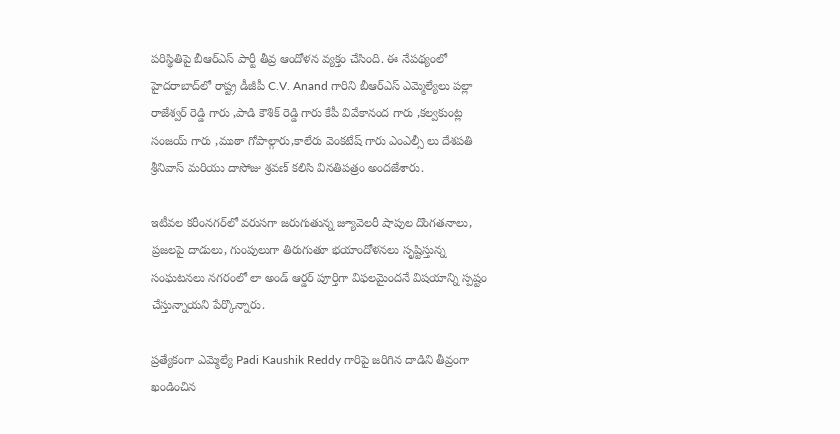పరిస్థితిపై బీఆర్ఎస్ పార్టీ తీవ్ర ఆందోళన వ్యక్తం చేసింది. ఈ నేపథ్యంలో హైదరాబాద్‌లో రాష్ట్ర డీజీపీ C.V. Anand గారిని బీఆర్ఎస్ ఎమ్మెల్యేలు పల్లా రాజేశ్వర్ రెడ్డి గారు ,పాడి కౌశిక్ రెడ్డి గారు కేపీ వివేకానంద గారు ,కల్వకుంట్ల సంజయ్ గారు ,ముఠా గోపాల్గారు,కాలేరు వెంకటేష్ గారు ఎంఎల్సీ లు దేశపతి శ్రీనివాస్ మరియు దాసోజు శ్రవణ్ కలిసి వినతిపత్రం అందజేశారు.

ఇటీవల కరీంనగర్‌లో వరుసగా జరుగుతున్న జ్యూవెలరీ షాపుల దొంగతనాలు, ప్రజలపై దాడులు, గుంపులుగా తిరుగుతూ భయాందోళనలు సృష్టిస్తున్న సంఘటనలు నగరంలో లా అండ్ ఆర్డర్ పూర్తిగా విఫలమైందనే విషయాన్ని స్పష్టం చేస్తున్నాయని పేర్కొన్నారు.

ప్రత్యేకంగా ఎమ్మెల్యే Padi Kaushik Reddy గారిపై జరిగిన దాడిని తీవ్రంగా ఖండించిన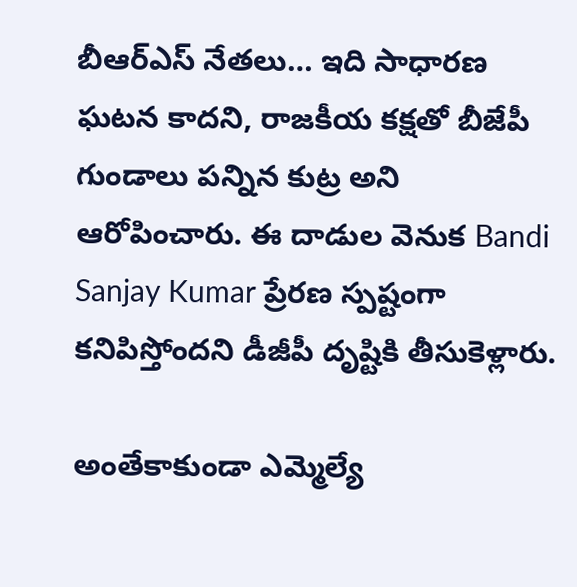బీఆర్ఎస్ నేతలు… ఇది సాధారణ ఘటన కాదని, రాజకీయ కక్షతో బీజేపీ గుండాలు పన్నిన కుట్ర అని ఆరోపించారు. ఈ దాడుల వెనుక Bandi Sanjay Kumar ప్రేరణ స్పష్టంగా కనిపిస్తోందని డీజీపీ దృష్టికి తీసుకెళ్లారు.

అంతేకాకుండా ఎమ్మెల్యే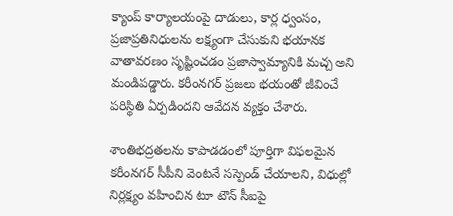క్యాంప్ కార్యాలయంపై దాడులు, కార్ల ధ్వంసం, ప్రజాప్రతినిధులను లక్ష్యంగా చేసుకుని భయానక వాతావరణం సృష్టించడం ప్రజాస్వామ్యానికి మచ్చ అని మండిపడ్డారు. కరీంనగర్ ప్రజలు భయంతో జీవించే పరిస్థితి ఏర్పడిందని ఆవేదన వ్యక్తం చేశారు.

శాంతిభద్రతలను కాపాడడంలో పూర్తిగా విఫలమైన కరీంనగర్ సీపీని వెంటనే సస్పెండ్ చేయాలని, విధుల్లో నిర్లక్ష్యం వహించిన టూ టౌన్ సీఐపై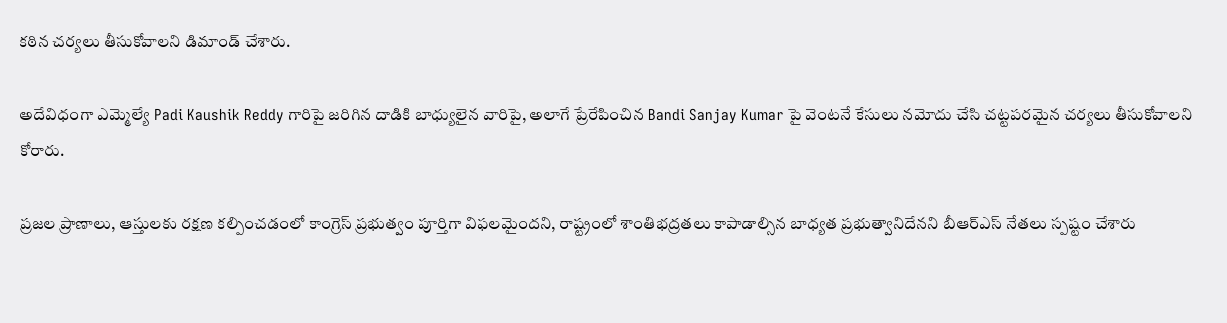కఠిన చర్యలు తీసుకోవాలని డిమాండ్ చేశారు.

అదేవిధంగా ఎమ్మెల్యే Padi Kaushik Reddy గారిపై జరిగిన దాడికి బాధ్యులైన వారిపై, అలాగే ప్రేరేపించిన Bandi Sanjay Kumar పై వెంటనే కేసులు నమోదు చేసి చట్టపరమైన చర్యలు తీసుకోవాలని కోరారు.

ప్రజల ప్రాణాలు, ఆస్తులకు రక్షణ కల్పించడంలో కాంగ్రెస్ ప్రభుత్వం పూర్తిగా విఫలమైందని, రాష్ట్రంలో శాంతిభద్రతలు కాపాడాల్సిన బాధ్యత ప్రభుత్వానిదేనని బీఆర్ఎస్ నేతలు స్పష్టం చేశారు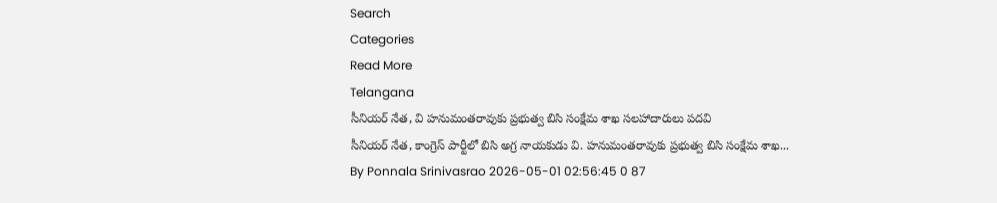Search
Categories
Read More
Telangana
సీనియర్ నేత, వి హనుమంతరావుకు ప్రభుత్వ బిసి సంక్షేమ శాఖ సలహాదారులు పదవి
సీనియర్ నేత, కాంగ్రెస్ పార్టీలో బిసి అగ్ర నాయకుడు వి. హనుమంతరావుకు ప్రభుత్వ బిసి సంక్షేమ శాఖ...
By Ponnala Srinivasrao 2026-05-01 02:56:45 0 87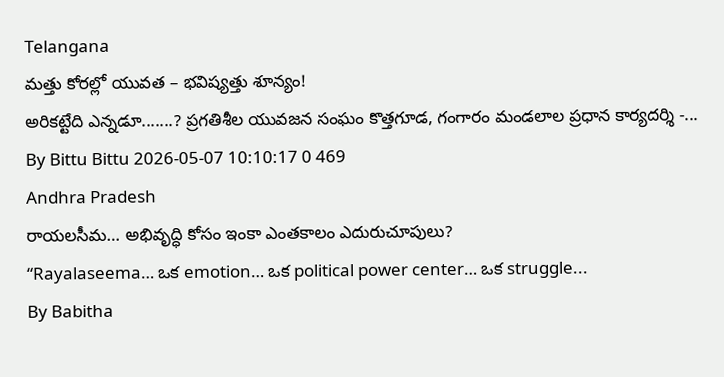Telangana
మత్తు కోరల్లో యువత – భవిష్యత్తు శూన్యం!
అరికట్టేది ఎన్నడూ.......? ప్రగతిశీల యువజన సంఘం కొత్తగూడ, గంగారం మండలాల ప్రధాన కార్యదర్శి -...
By Bittu Bittu 2026-05-07 10:10:17 0 469
Andhra Pradesh
రాయలసీమ… అభివృద్ధి కోసం ఇంకా ఎంతకాలం ఎదురుచూపులు?
“Rayalaseema… ఒక emotion… ఒక political power center… ఒక struggle...
By Babitha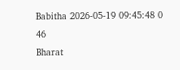Babitha 2026-05-19 09:45:48 0 46
Bharat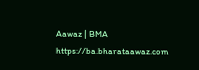Aawaz | BMA https://ba.bharataawaz.com